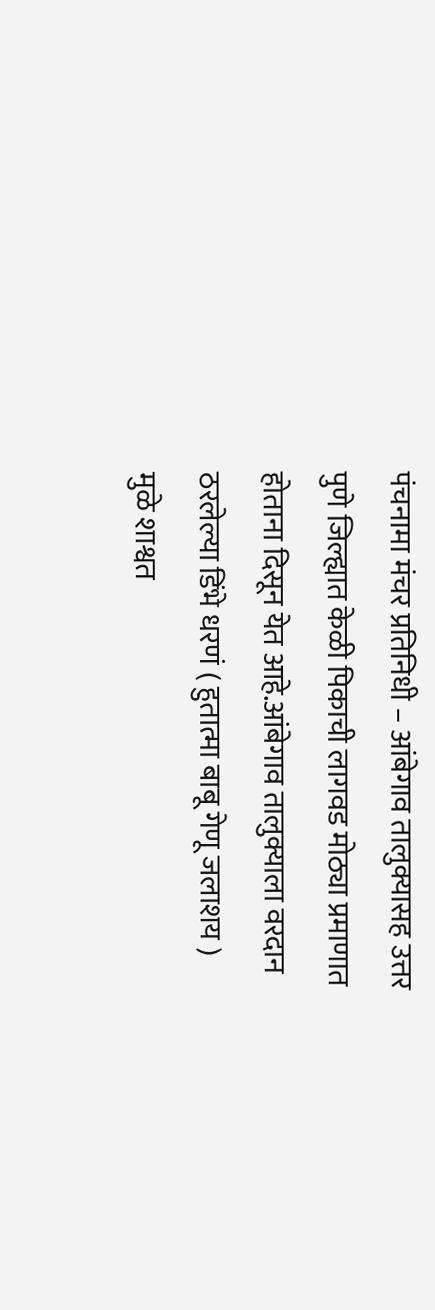पंचनामा मंचर प्रतिनिधी – आंबेगाव तालुक्यासह उत्तर पुणे जिल्ह्यात केळी पिकाची लागवड मोठ्या प्रमाणात होताना दिसून येत आहे.आंबेगाव तालुक्याला वरदान ठरलेल्या डिंभे धरणं ( हुतात्मा बाबू गेणू जलाशय ) मुळे शाश्वत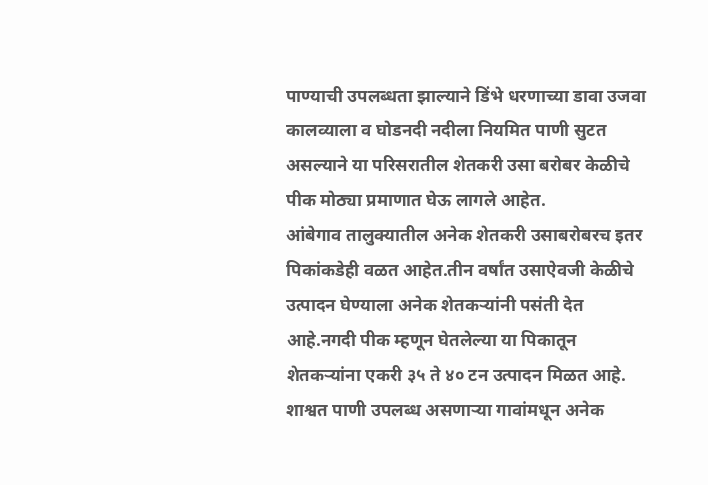पाण्याची उपलब्धता झाल्याने डिंभे धरणाच्या डावा उजवा कालव्याला व घोडनदी नदीला नियमित पाणी सुटत असल्याने या परिसरातील शेतकरी उसा बरोबर केळीचे पीक मोठ्या प्रमाणात घेऊ लागले आहेत.
आंबेगाव तालुक्यातील अनेक शेतकरी उसाबरोबरच इतर पिकांकडेही वळत आहेत.तीन वर्षांत उसाऐवजी केळीचे उत्पादन घेण्याला अनेक शेतकऱ्यांनी पसंती देत आहे.नगदी पीक म्हणून घेतलेल्या या पिकातून शेतकऱ्यांना एकरी ३५ ते ४० टन उत्पादन मिळत आहे. शाश्वत पाणी उपलब्ध असणाऱ्या गावांमधून अनेक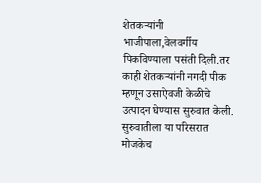शेतकऱ्यांनी भाजीपाला,वेलवर्गीय पिकविण्याला पसंती दिली.तर काही शेतकऱ्यांनी नगदी पीक म्हणून उसाऐवजी केळीचे उत्पादन घेण्यास सुरुवात केली.
सुरुवातीला या परिसरात मोजकेच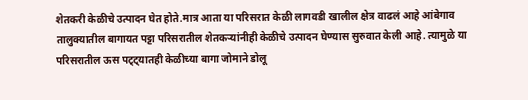शेतकरी केळीचे उत्पादन घेत होते.मात्र आता या परिसरात केळी लागवडी खालील क्षेत्र वाढलं आहे आंबेगाव तालुक्यातील बागायत पट्टा परिसरातील शेतकऱ्यांनीही केळीचे उत्पादन घेण्यास सुरुवात केली आहे. त्यामुळे या परिसरातील ऊस पट्ट्यातही केळीच्या बागा जोमाने डोलू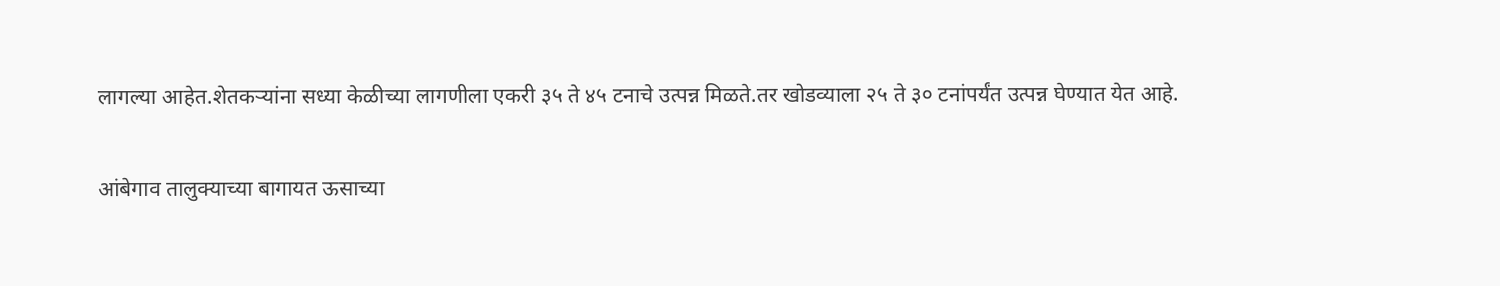लागल्या आहेत.शेतकऱ्यांना सध्या केळीच्या लागणीला एकरी ३५ ते ४५ टनाचे उत्पन्न मिळते.तर खोडव्याला २५ ते ३० टनांपर्यंत उत्पन्न घेण्यात येत आहे.

आंबेगाव तालुक्याच्या बागायत ऊसाच्या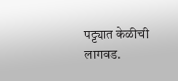पट्ट्यात केळीची लागवड.